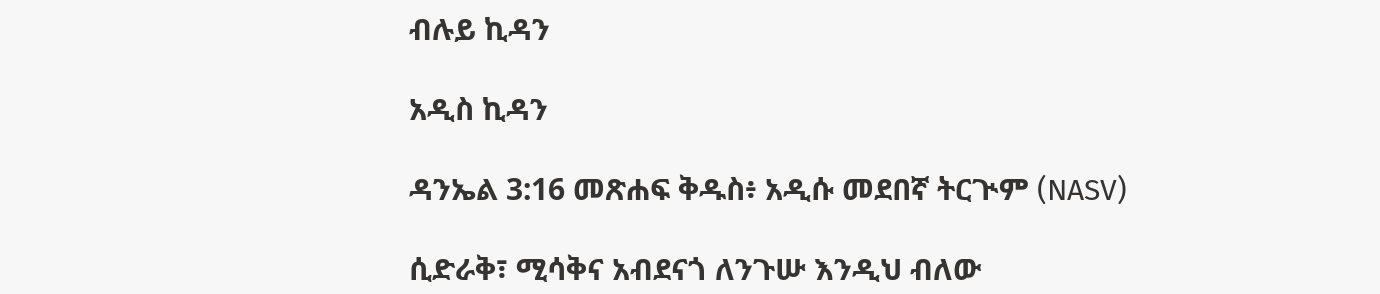ብሉይ ኪዳን

አዲስ ኪዳን

ዳንኤል 3:16 መጽሐፍ ቅዱስ፥ አዲሱ መደበኛ ትርጒም (NASV)

ሲድራቅ፣ ሚሳቅና አብደናጎ ለንጉሡ እንዲህ ብለው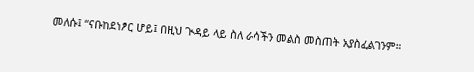መለሱ፤ “ናቡከደነፆር ሆይ፤ በዚህ ጒዳይ ላይ ስለ ራሳችን መልስ መስጠት አያስፈልገንም።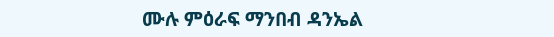ሙሉ ምዕራፍ ማንበብ ዳንኤል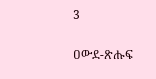3

ዐውደ-ጽሑፍ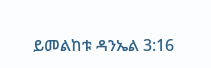ይመልከቱ ዳንኤል 3:16